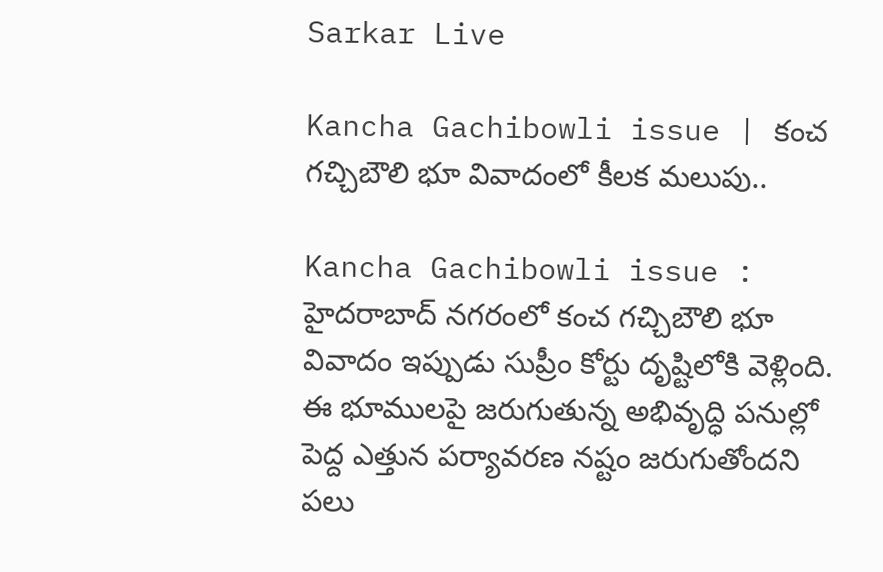Sarkar Live

Kancha Gachibowli issue | కంచ గచ్చిబౌలి భూ వివాదంలో కీల‌క మ‌లుపు..

Kancha Gachibowli issue : హైదరాబాద్ నగరంలో కంచ గచ్చిబౌలి భూ వివాదం ఇప్పుడు సుప్రీం కోర్టు దృష్టిలోకి వెళ్లింది. ఈ భూములపై జరుగుతున్న అభివృద్ధి పనుల్లో పెద్ద ఎత్తున పర్యావరణ నష్టం జరుగుతోందని పలు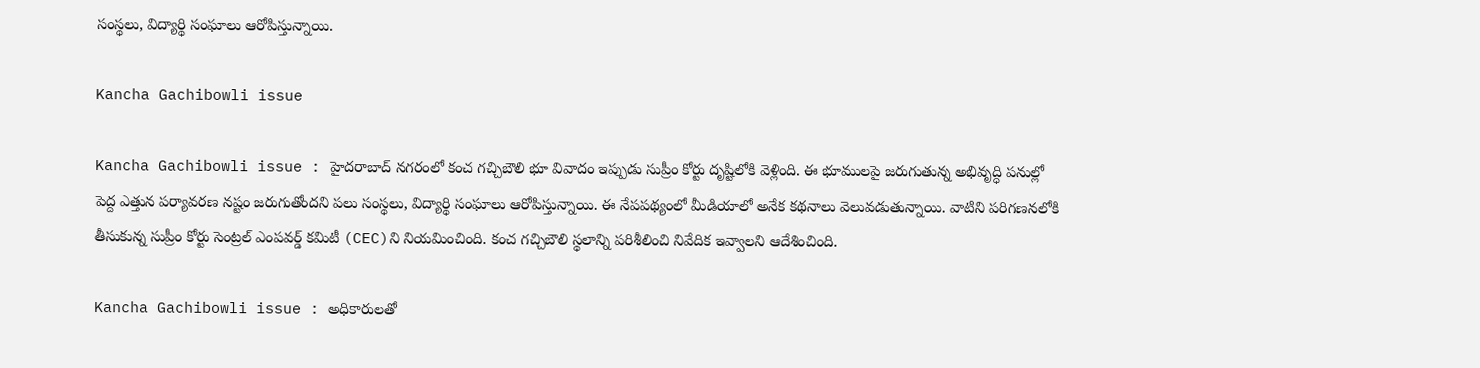సంస్థలు, విద్యార్థి సంఘాలు ఆరోపిస్తున్నాయి.

Kancha Gachibowli issue

Kancha Gachibowli issue : హైదరాబాద్ నగరంలో కంచ గచ్చిబౌలి భూ వివాదం ఇప్పుడు సుప్రీం కోర్టు దృష్టిలోకి వెళ్లింది. ఈ భూములపై జరుగుతున్న అభివృద్ధి పనుల్లో పెద్ద ఎత్తున పర్యావరణ నష్టం జరుగుతోందని పలు సంస్థలు, విద్యార్థి సంఘాలు ఆరోపిస్తున్నాయి. ఈ నేప‌ప‌థ్యంలో మీడియాలో అనేక‌ కథనాలు వెలువడుతున్నాయి. వాటిని పరిగణనలోకి తీసుకున్న సుప్రీం కోర్టు సెంట్రల్ ఎంపవర్డ్ కమిటీ (CEC)ని నియమించింది. కంచ గ‌చ్చిబౌలి స్థలాన్ని పరిశీలించి నివేదిక ఇవ్వాలని ఆదేశించింది.

Kancha Gachibowli issue : అధికారులతో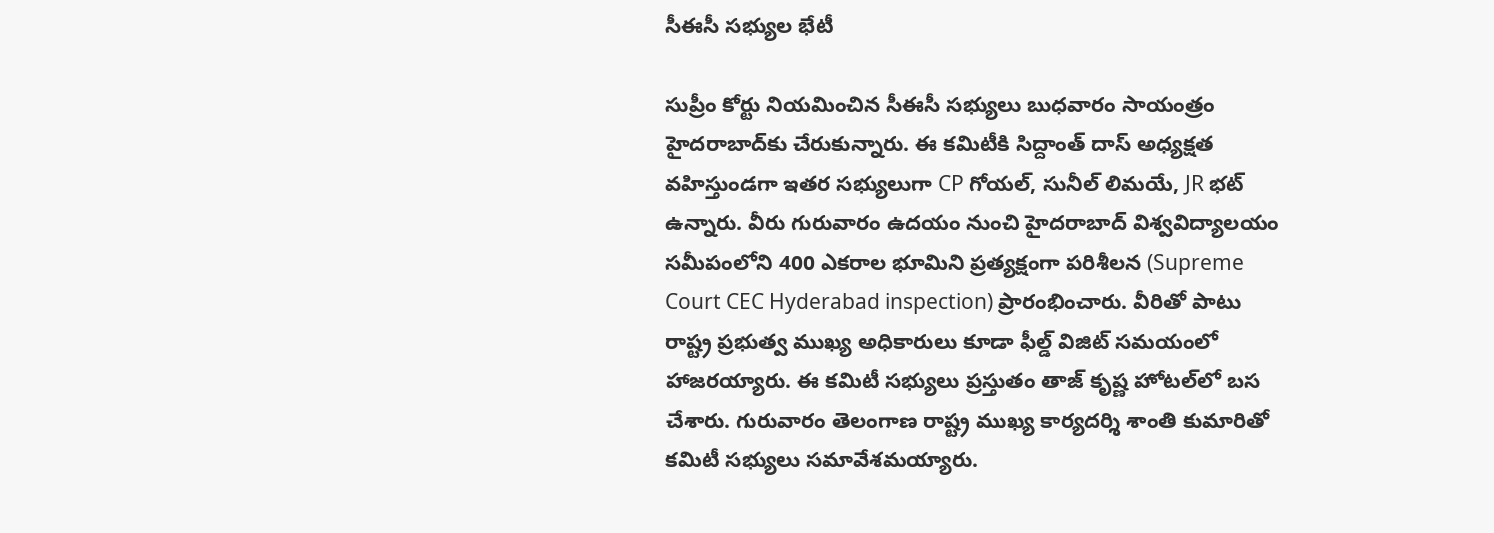సీఈసీ స‌భ్యుల‌ భేటీ

సుప్రీం కోర్టు నియమించిన సీఈసీ సభ్యులు బుధవారం సాయంత్రం హైదరాబాద్‌కు చేరుకున్నారు. ఈ కమిటీకి సిద్దాంత్ దాస్ అధ్యక్షత వహిస్తుండగా ఇతర సభ్యులుగా CP గోయల్, సునీల్ లిమయే, JR భట్ ఉన్నారు. వీరు గురువారం ఉదయం నుంచి హైదరాబాద్ విశ్వవిద్యాలయం సమీపంలోని 400 ఎకరాల భూమిని ప్రత్యక్షంగా పరిశీలన (Supreme Court CEC Hyderabad inspection) ప్రారంభించారు. వీరితో పాటు రాష్ట్ర ప్రభుత్వ ముఖ్య అధికారులు కూడా ఫీల్డ్‌ విజిట్‌ సమయంలో హాజరయ్యారు. ఈ కమిటీ సభ్యులు ప్రస్తుతం తాజ్ కృష్ణ హోట‌ల్‌లో బస చేశారు. గురువారం తెలంగాణ రాష్ట్ర ముఖ్య కార్యదర్శి శాంతి కుమారితో కమిటీ సభ్యులు సమావేశమయ్యారు.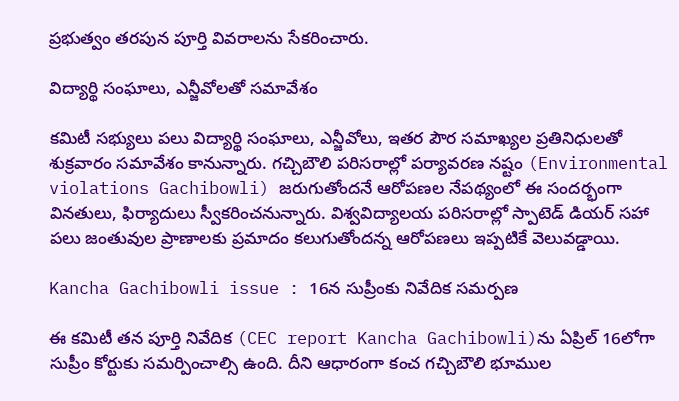ప్రభుత్వం తరపున పూర్తి వివరాలను సేక‌రించారు.

విద్యార్థి సంఘాలు, ఎన్జీవోల‌తో స‌మావేశం

కమిటీ సభ్యులు పలు విద్యార్థి సంఘాలు, ఎన్జీవోలు, ఇతర పౌర సమాఖ్యల ప్రతినిధులతో శుక్రవారం సమావేశం కానున్నారు. గచ్చిబౌలి పరిసరాల్లో పర్యావరణ నష్టం (Environmental violations Gachibowli) జరుగుతోందనే ఆరోప‌ణ‌ల నేప‌థ్యంలో ఈ సందర్భంగా వినతులు, ఫిర్యాదులు స్వీక‌రించ‌నున్నారు. విశ్వవిద్యాలయ పరిసరాల్లో స్పాటెడ్ డియర్ సహా పలు జంతువుల ప్రాణాలకు ప్రమాదం కలుగుతోందన్న ఆరోపణలు ఇప్పటికే వెలువడ్డాయి.

Kancha Gachibowli issue : 16న సుప్రీంకు నివేదిక స‌మ‌ర్ప‌ణ‌

ఈ కమిటీ తన పూర్తి నివేదిక (CEC report Kancha Gachibowli)ను ఏప్రిల్ 16లోగా సుప్రీం కోర్టుకు సమర్పించాల్సి ఉంది. దీని ఆధారంగా కంచ గచ్చిబౌలి భూముల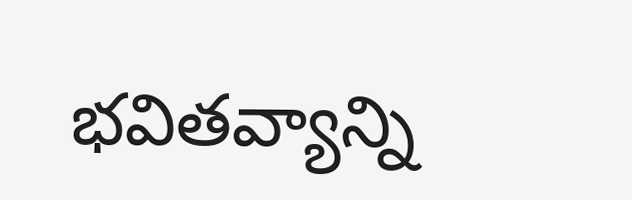భవితవ్యాన్ని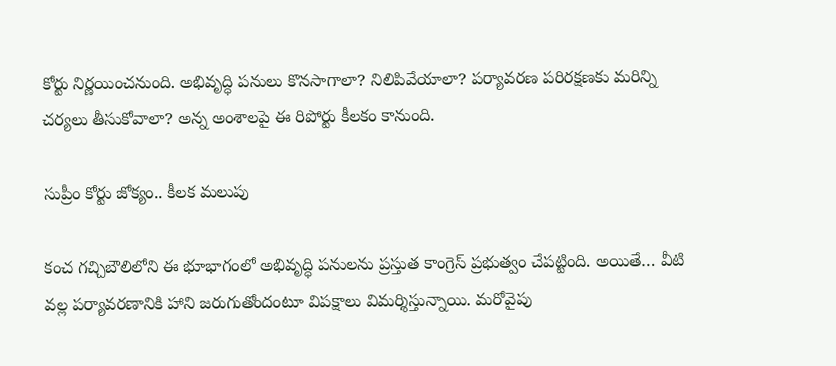కోర్టు నిర్ణయించనుంది. అభివృద్ధి పనులు కొనసాగాలా? నిలిపివేయాలా? పర్యావరణ పరిరక్షణకు మరిన్ని చర్యలు తీసుకోవాలా? అన్న అంశాలపై ఈ రిపోర్టు కీలకం కానుంది.

సుప్రీం కోర్టు జోక్యం.. కీల‌క మ‌లుపు

కంచ గచ్చిబౌలిలోని ఈ భూభాగంలో అభివృద్ధి పనుల‌ను ప్రస్తుత కాంగ్రెస్ ప్రభుత్వం చేపట్టింది. అయితే… వీటి వల్ల పర్యావరణానికి హాని జరుగుతోందంటూ విపక్షాలు విమర్శిస్తున్నాయి. మ‌రోవైపు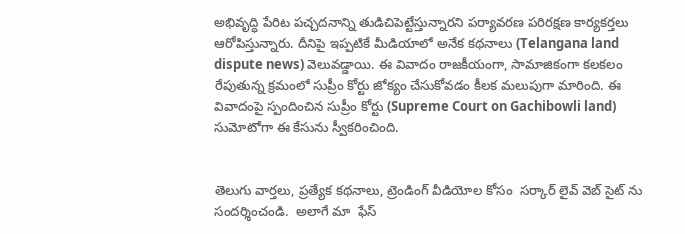అభివృద్ధి పేరిట పచ్చదనాన్ని తుడిచిపెట్టేస్తున్నారని పర్యావరణ ప‌రిరక్ష‌ణ‌ కార్యకర్తలు ఆరోపిస్తున్నారు. దీనిపై ఇప్పటికే మీడియాలో అనేక‌ కథనాలు (Telangana land dispute news) వెలువడ్డాయి. ఈ వివాదం రాజకీయంగా, సామాజికంగా క‌ల‌క‌లం రేపుతున్న క్ర‌మంలో సుప్రీం కోర్టు జోక్యం చేసుకోవ‌డం కీల‌క మలుపుగా మారింది. ఈ వివాదంపై స్పందించిన సుప్రీం కోర్టు (Supreme Court on Gachibowli land) సుమోటోగా ఈ కేసును స్వీకరించింది.


తెలుగు వార్తలు, ప్రత్యేక కథనాలు, ట్రెండింగ్ వీడియోల కోసం  సర్కార్ లైవ్ వెబ్ సైట్ ను సందర్శించండి.  అలాగే మా  ఫేస్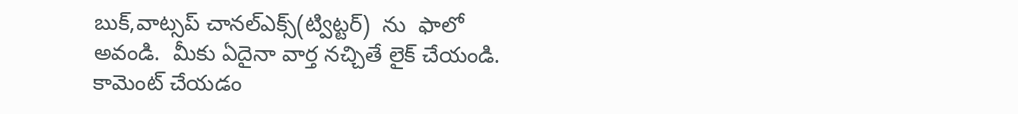బుక్,వాట్సప్ చానల్ఎక్స్(ట్విట్టర్)  ను  ఫాలో అవండి.  మీకు ఏదైనా వార్త నచ్చితే లైక్ చేయండి. కామెంట్ చేయడం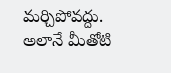మర్చిపోవద్దు. అలానే మీతోటి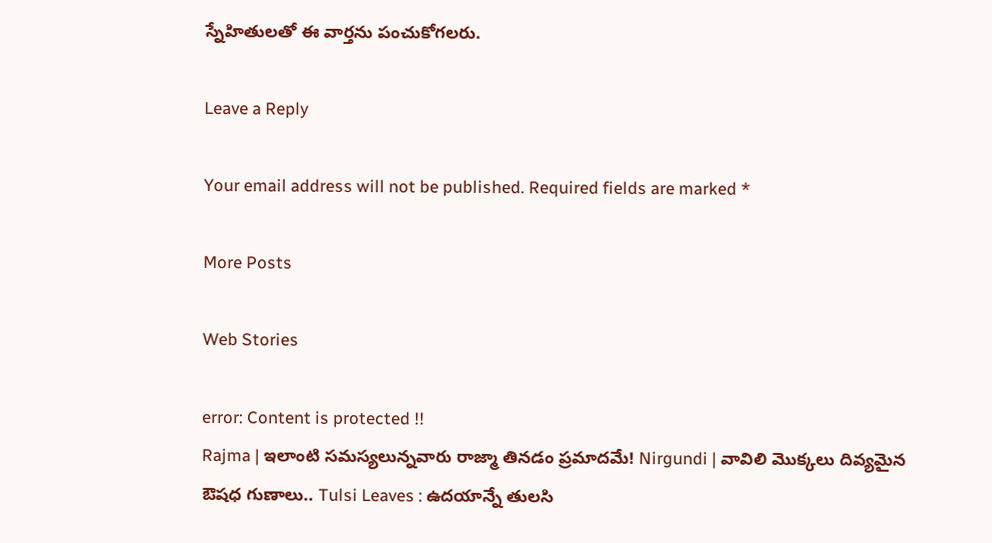స్నేహితులతో ఈ వార్తను పంచుకోగలరు.

Leave a Reply

Your email address will not be published. Required fields are marked *

More Posts

Web Stories

error: Content is protected !!
Rajma | ఇలాంటి సమస్యలున్నవారు రాజ్మా తినడం ప్రమాదమే! Nirgundi | వావిలి మొక్కలు దివ్యమైన ఔషధ గుణాలు.. Tulsi Leaves : ఉదయాన్నే తులసి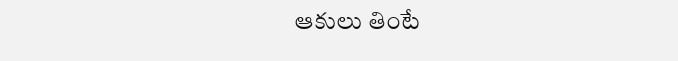ఆకులు తింటే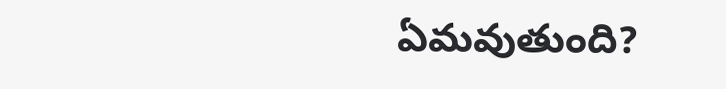ఏమవుతుంది?